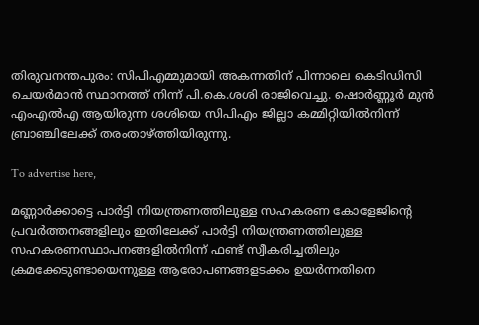തിരുവനന്തപുരം: സിപിഎമ്മുമായി അകന്നതിന് പിന്നാലെ കെടിഡിസി ചെയർമാൻ സ്ഥാനത്ത് നിന്ന് പി.കെ.ശശി രാജിവെച്ചു. ഷൊർണ്ണൂർ മുൻ എംഎൽഎ ആയിരുന്ന ശശിയെ സിപിഎം ജില്ലാ കമ്മിറ്റിയിൽനിന്ന് ബ്രാഞ്ചിലേക്ക് തരംതാഴ്ത്തിയിരുന്നു.

To advertise here,

മണ്ണാർക്കാട്ടെ പാർട്ടി നിയന്ത്രണത്തിലുള്ള സഹകരണ കോളേജിന്റെ പ്രവർത്തനങ്ങളിലും ഇതിലേക്ക് പാർട്ടി നിയന്ത്രണത്തിലുള്ള സഹകരണസ്ഥാപനങ്ങളിൽനിന്ന് ഫണ്ട് സ്വീകരിച്ചതിലും ക്രമക്കേടുണ്ടായെന്നുള്ള ആരോപണങ്ങളടക്കം ഉയർന്നതിനെ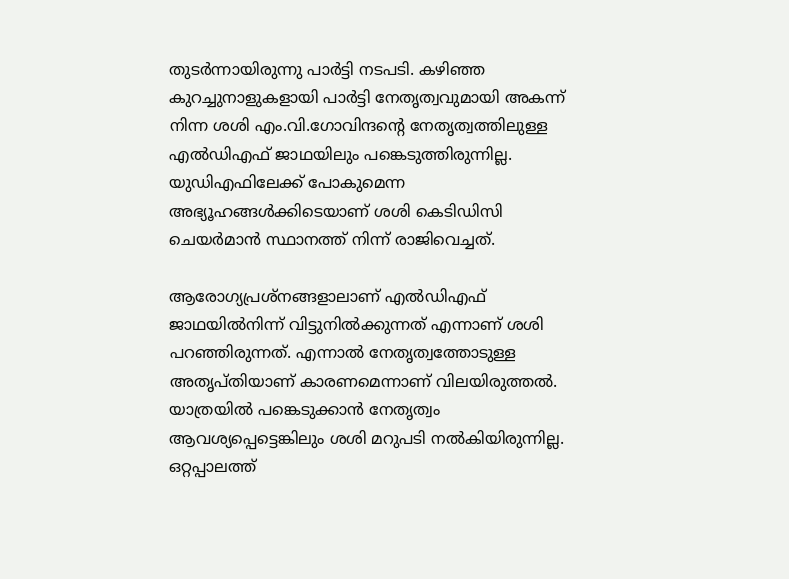തുടർന്നായിരുന്നു പാർട്ടി നടപടി. കഴിഞ്ഞ കുറച്ചുനാളുകളായി പാർട്ടി നേതൃത്വവുമായി അകന്ന് നിന്ന ശശി എം.വി.ഗോവിന്ദന്റെ നേതൃത്വത്തിലുള്ള എൽഡിഎഫ് ജാഥയിലും പങ്കെടുത്തിരുന്നില്ല. യുഡിഎഫിലേക്ക് പോകുമെന്ന അഭ്യൂഹങ്ങൾക്കിടെയാണ് ശശി കെടിഡിസി ചെയർമാൻ സ്ഥാനത്ത് നിന്ന് രാജിവെച്ചത്.

ആരോഗ്യപ്രശ്‌നങ്ങളാലാണ് എൽഡിഎഫ് ജാഥയിൽനിന്ന് വിട്ടുനിൽക്കുന്നത് എന്നാണ് ശശി പറഞ്ഞിരുന്നത്. എന്നാൽ നേതൃത്വത്തോടുള്ള അതൃപ്തിയാണ് കാരണമെന്നാണ് വിലയിരുത്തൽ. യാത്രയിൽ പങ്കെടുക്കാൻ നേതൃത്വം ആവശ്യപ്പെട്ടെങ്കിലും ശശി മറുപടി നൽകിയിരുന്നില്ല. ഒറ്റപ്പാലത്ത്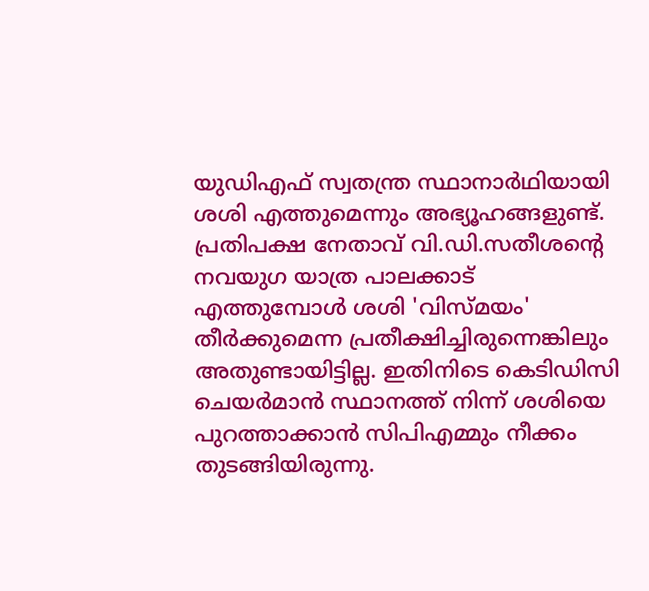യുഡിഎഫ് സ്വതന്ത്ര സ്ഥാനാർഥിയായി ശശി എത്തുമെന്നും അഭ്യൂഹങ്ങളുണ്ട്. പ്രതിപക്ഷ നേതാവ് വി.ഡി.സതീശന്റെ നവയുഗ യാത്ര പാലക്കാട് എത്തുമ്പോൾ ശശി 'വിസ്മയം' തീർക്കുമെന്ന പ്രതീക്ഷിച്ചിരുന്നെങ്കിലും അതുണ്ടായിട്ടില്ല. ഇതിനിടെ കെടിഡിസി ചെയർമാൻ സ്ഥാനത്ത് നിന്ന് ശശിയെ പുറത്താക്കാൻ സിപിഎമ്മും നീക്കം തുടങ്ങിയിരുന്നു.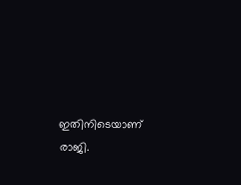ഇതിനിടെയാണ് രാജി.